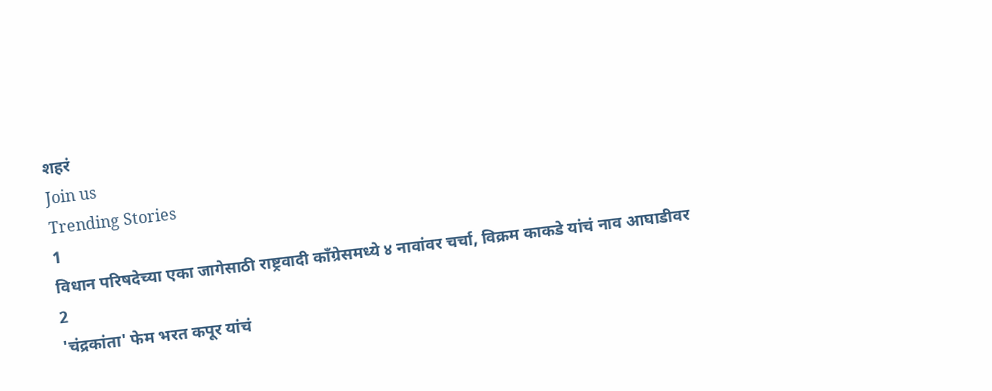शहरं
Join us
Trending Stories
1
विधान परिषदेच्या एका जागेसाठी राष्ट्रवादी काँग्रेसमध्ये ४ नावांवर चर्चा, विक्रम काकडे यांचं नाव आघाडीवर
2
'चंद्रकांता' फेम भरत कपूर यांचं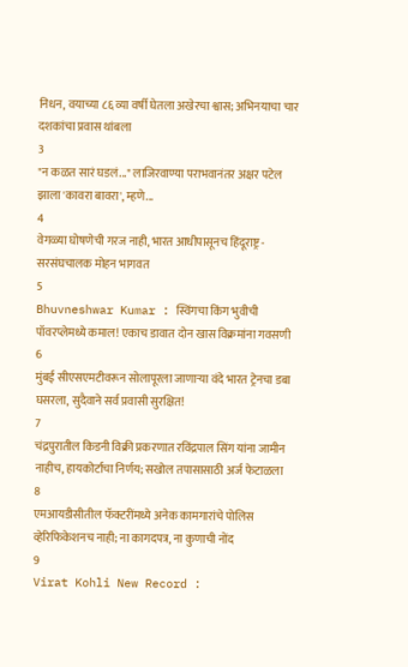निधन, वयाच्या ८६ व्या वर्षी घेतला अखेरचा श्वास; अभिनयाचा चार दशकांचा प्रवास थांबला
3
"न कळत सारं घडलं..." लाजिरवाण्या पराभवानंतर अक्षर पटेल झाला 'कावरा बावरा', म्हणे...
4
वेगळ्या घोषणेची गरज नाही, भारत आधीपासूनच हिंदूराष्ट्र - सरसंघचालक मोहन भागवत
5
Bhuvneshwar Kumar : स्विंगचा किंग भुवीची पॉवरप्लेमध्ये कमाल! एकाच डावात दोन खास विक्रमांना गवसणी
6
मुंबई सीएसएमटीवरून सोलापूरला जाणाऱ्या वंदे भारत ट्रेनचा डबा घसरला, सुदैवाने सर्व प्रवासी सुरक्षित!
7
चंद्रपुरातील किडनी विक्री प्रकरणात रविंद्रपाल सिंग यांना जामीन नाहीच, हायकोर्टाचा निर्णय; सखोल तपासासाठी अर्ज फेटाळला
8
एमआयडीसीतील फॅक्टरींमध्ये अनेक कामगारांचे पोलिस व्हेरिफिकेशनच नाही; ना कागदपत्र, ना कुणाची नोंद
9
Virat Kohli New Record :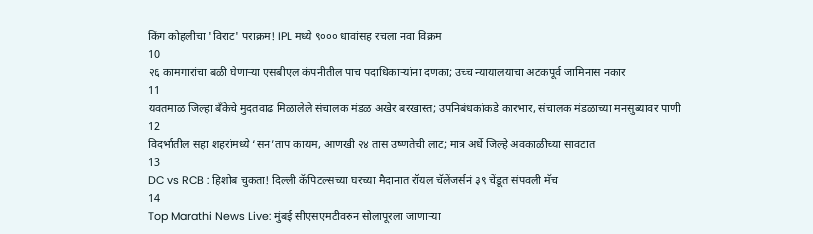किंग कोहलीचा 'विराट' पराक्रम! IPL मध्ये ९००० धावांसह रचला नवा विक्रम
10
२६ कामगारांचा बळी घेणाऱ्या एसबीएल कंपनीतील पाच पदाधिकाऱ्यांना दणका; उच्च न्यायालयाचा अटकपूर्व जामिनास नकार
11
यवतमाळ जिल्हा बँकेचे मुदतवाढ मिळालेले संचालक मंडळ अखेर बरखास्त; उपनिबंधकांकडे कारभार, संचालक मंडळाच्या मनसुब्यावर पाणी
12
विदर्भातील सहा शहरांमध्ये ‘सन’ताप कायम, आणखी २४ तास उष्णतेची लाट; मात्र अर्धे जिल्हे अवकाळीच्या सावटात
13
DC vs RCB : हिशोब चुकता! दिल्ली कॅपिटल्सच्या घरच्या मैदानात रॉयल चॅलेंजर्सनं ३९ चेंडूत संपवली मॅच
14
Top Marathi News Live: मुंबई सीएसएमटीवरुन सोलापूरला जाणाऱ्या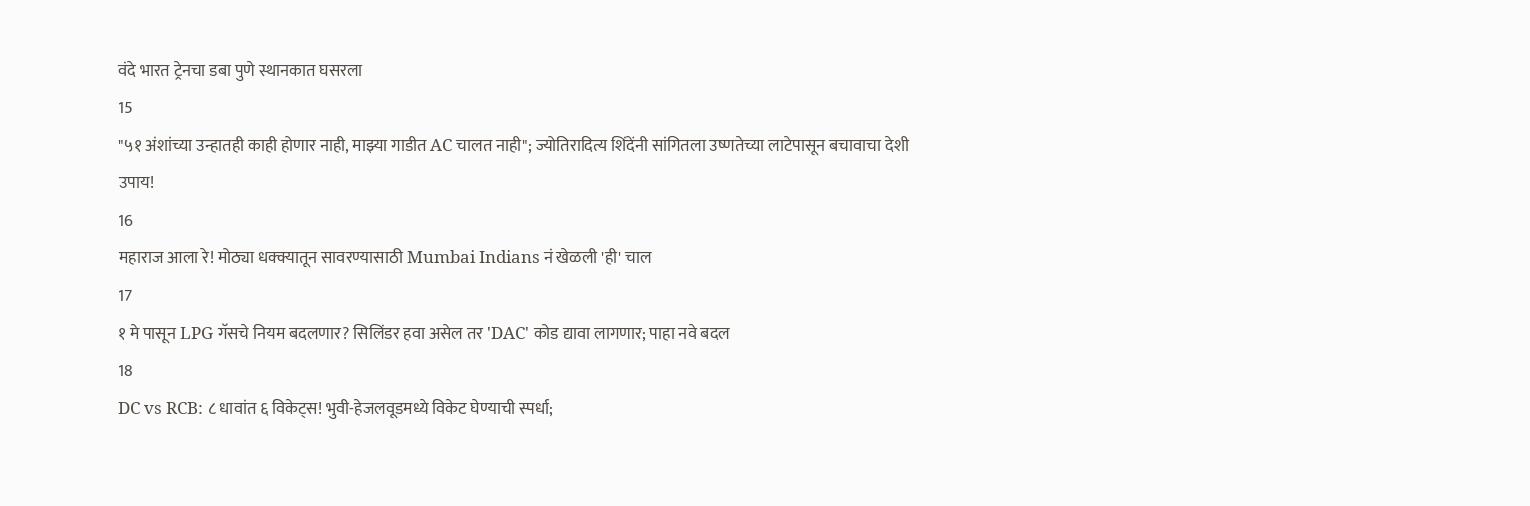वंदे भारत ट्रेनचा डबा पुणे स्थानकात घसरला
15
"५१ अंशांच्या उन्हातही काही होणार नाही, माझ्या गाडीत AC चालत नाही"; ज्योतिरादित्य शिंदेंनी सांगितला उष्णतेच्या लाटेपासून बचावाचा देशी उपाय!
16
महाराज आला रे! मोठ्या धक्क्यातून सावरण्यासाठी Mumbai Indians नं खेळली 'ही' चाल
17
१ मे पासून LPG गॅसचे नियम बदलणार? सिलिंडर हवा असेल तर 'DAC' कोड द्यावा लागणार; पाहा नवे बदल
18
DC vs RCB: ८ धावांत ६ विकेट्स! भुवी-हेजलवूडमध्ये विकेट घेण्याची स्पर्धा;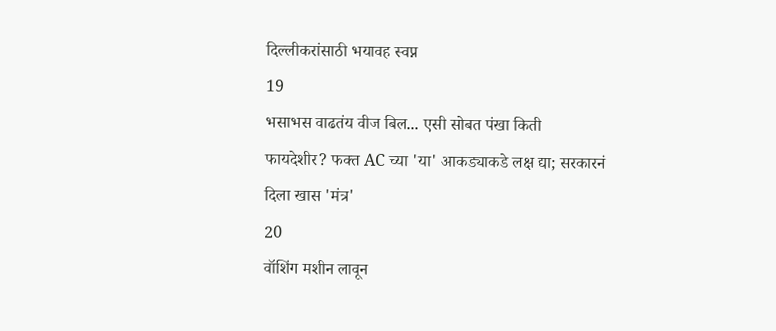दिल्लीकरांसाठी भयावह स्वप्न
19
भसाभस वाढतंय वीज बिल... एसी सोबत पंखा किती फायदेशीर? फक्त AC च्या 'या' आकड्याकडे लक्ष द्या; सरकारनं दिला खास 'मंत्र'
20
वॉशिंग मशीन लावून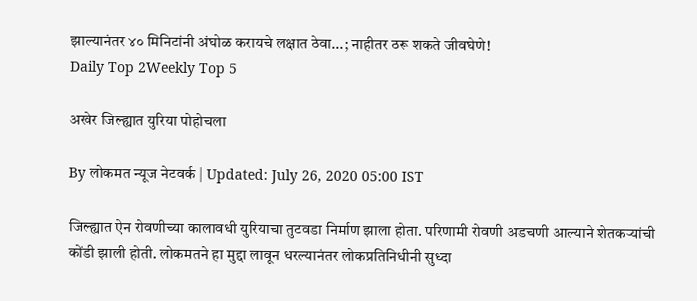झाल्यानंतर ४० मिनिटांनी अंघोळ करायचे लक्षात ठेवा...; नाहीतर ठरू शकते जीवघेणे!
Daily Top 2Weekly Top 5

अखेर जिल्ह्यात युरिया पोहोचला

By लोकमत न्यूज नेटवर्क | Updated: July 26, 2020 05:00 IST

जिल्ह्यात ऐन रोवणीच्या कालावधी युरियाचा तुटवडा निर्माण झाला होता. परिणामी रोवणी अडचणी आल्याने शेतकऱ्यांची कोंडी झाली होती. लोकमतने हा मुद्दा लावून धरल्यानंतर लोकप्रतिनिधीनी सुध्दा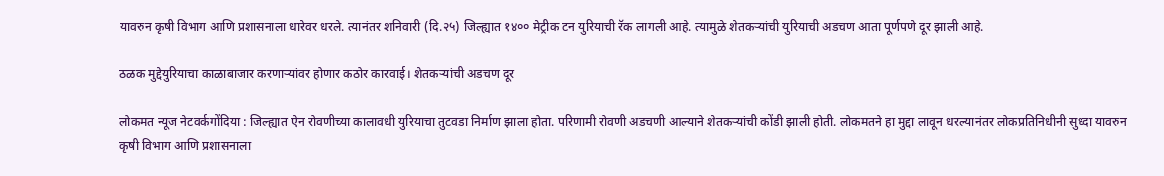यावरुन कृषी विभाग आणि प्रशासनाला धारेवर धरले. त्यानंतर शनिवारी (दि.२५) जिल्ह्यात १४०० मेट्रीक टन युरियाची रॅक लागली आहे. त्यामुळे शेतकऱ्यांची युरियाची अडचण आता पूर्णपणे दूर झाली आहे.

ठळक मुद्देयुरियाचा काळाबाजार करणाऱ्यांवर होणार कठोर कारवाई। शेतकऱ्यांची अडचण दूर

लोकमत न्यूज नेटवर्कगोंदिया : जिल्ह्यात ऐन रोवणीच्या कालावधी युरियाचा तुटवडा निर्माण झाला होता. परिणामी रोवणी अडचणी आल्याने शेतकऱ्यांची कोंडी झाली होती. लोकमतने हा मुद्दा लावून धरल्यानंतर लोकप्रतिनिधीनी सुध्दा यावरुन कृषी विभाग आणि प्रशासनाला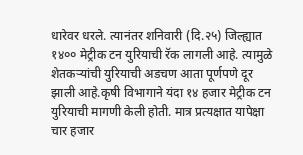धारेवर धरले. त्यानंतर शनिवारी (दि.२५) जिल्ह्यात १४०० मेट्रीक टन युरियाची रॅक लागली आहे. त्यामुळे शेतकऱ्यांची युरियाची अडचण आता पूर्णपणे दूर झाली आहे.कृषी विभागाने यंदा १४ हजार मेट्रीक टन युरियाची मागणी केली होती. मात्र प्रत्यक्षात यापेक्षा चार हजार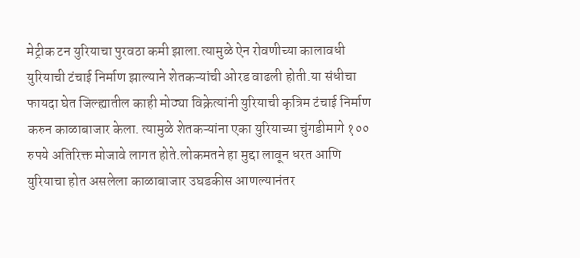मेट्रीक टन युरियाचा पुरवठा कमी झाला.त्यामुळे ऐन रोवणीच्या कालावधी युरियाची टंचाई निर्माण झाल्याने शेतकऱ्यांची ओरड वाढली होती.या संधीचा फायदा घेत जिल्ह्यातील काही मोठ्या विक्रेत्यांनी युरियाची कृत्रिम टंचाई निर्माण करुन काळाबाजार केला. त्यामुळे शेतकऱ्यांना एका युरियाच्या चुंगडीमागे १०० रुपये अतिरिक्त मोजावे लागत होते.लोकमतने हा मुद्दा लावून धरत आणि युरियाचा होत असलेला काळाबाजार उघडकीस आणल्यानंतर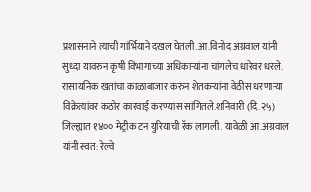प्रशासनाने त्याची गांर्भियाने दखल घेतली.आ.विनोद अग्रवाल यांनी सुध्दा यावरुन कृषी विभागाच्या अधिकाऱ्यांना चांगलेच धारेवर धरले. रासायनिक खतांचा काळाबाजार करुन शेतकऱ्यांना वेठीस धरणाऱ्या विक्रेत्यांवर कठोर कारवाई करण्यास सांगितले.शनिवारी (दि.२५) जिल्ह्यात १४०० मेट्रीक टन युरियाची रॅक लागली. यावेळी आ.अग्रवाल यांनी स्वत: रेल्वे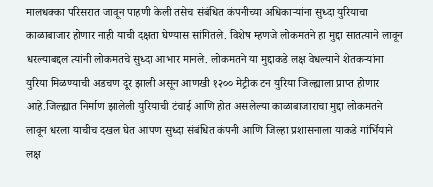मालधक्का परिसरात जावून पाहणी केली तसेच संबंधित कंपनीच्या अधिकाऱ्यांना सुध्दा युरियाचा काळाबाजार होणार नाही याची दक्षता घेण्यास सांगितले. विशेष म्हणजे लोकमतने हा मुद्दा सातत्याने लावून धरल्याबद्दल त्यांनी लोकमतचे सुध्दा आभार मानले. लोकमतने या मुद्दाकडे लक्ष वेधल्याने शेतकऱ्यांना युरिया मिळण्याची अडचण दूर झाली असून आणखी १२०० मेट्रीक टन युरिया जिल्ह्याला प्राप्त होणार आहे.जिल्ह्यात निर्माण झालेली युरियाची टंचाई आणि होत असलेल्या काळाबाजाराचा मुद्दा लोकमतने लावून धरला याचीच दखल घेत आपण सुध्दा संबंधित कंपनी आणि जिल्हा प्रशासनाला याकडे गांर्भियाने लक्ष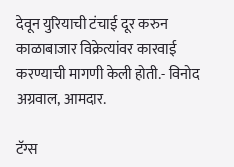देवून युरियाची टंचाई दूर करुन काळाबाजार विक्रेत्यांवर कारवाई करण्याची मागणी केली होती.- विनोद अग्रवाल, आमदार.

टॅग्स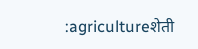:agricultureशेती